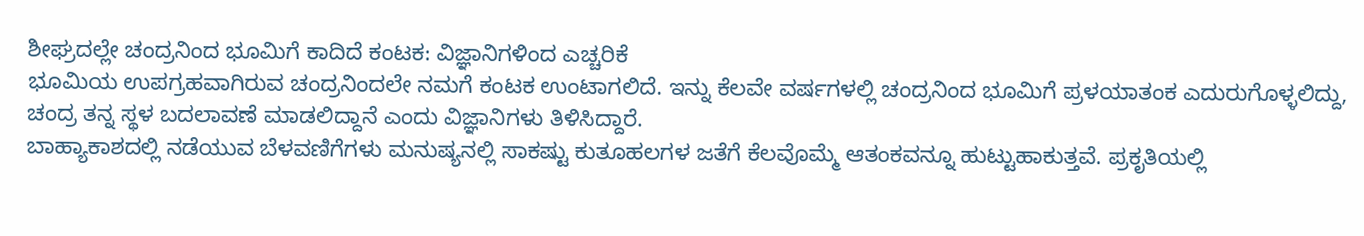ಶೀಘ್ರದಲ್ಲೇ ಚಂದ್ರನಿಂದ ಭೂಮಿಗೆ ಕಾದಿದೆ ಕಂಟಕ: ವಿಜ್ಞಾನಿಗಳಿಂದ ಎಚ್ಚರಿಕೆ
ಭೂಮಿಯ ಉಪಗ್ರಹವಾಗಿರುವ ಚಂದ್ರನಿಂದಲೇ ನಮಗೆ ಕಂಟಕ ಉಂಟಾಗಲಿದೆ. ಇನ್ನು ಕೆಲವೇ ವರ್ಷಗಳಲ್ಲಿ ಚಂದ್ರನಿಂದ ಭೂಮಿಗೆ ಪ್ರಳಯಾತಂಕ ಎದುರುಗೊಳ್ಳಲಿದ್ದು, ಚಂದ್ರ ತನ್ನ ಸ್ಥಳ ಬದಲಾವಣೆ ಮಾಡಲಿದ್ದಾನೆ ಎಂದು ವಿಜ್ಞಾನಿಗಳು ತಿಳಿಸಿದ್ದಾರೆ.
ಬಾಹ್ಯಾಕಾಶದಲ್ಲಿ ನಡೆಯುವ ಬೆಳವಣಿಗೆಗಳು ಮನುಷ್ಯನಲ್ಲಿ ಸಾಕಷ್ಟು ಕುತೂಹಲಗಳ ಜತೆಗೆ ಕೆಲವೊಮ್ಮೆ ಆತಂಕವನ್ನೂ ಹುಟ್ಟುಹಾಕುತ್ತವೆ. ಪ್ರಕೃತಿಯಲ್ಲಿ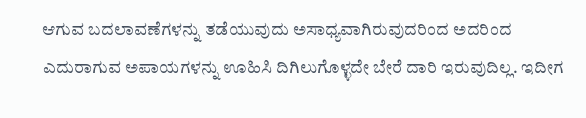ಆಗುವ ಬದಲಾವಣೆಗಳನ್ನು ತಡೆಯುವುದು ಅಸಾಧ್ಯವಾಗಿರುವುದರಿಂದ ಅದರಿಂದ ಎದುರಾಗುವ ಅಪಾಯಗಳನ್ನು ಊಹಿಸಿ ದಿಗಿಲುಗೊಳ್ಳದೇ ಬೇರೆ ದಾರಿ ಇರುವುದಿಲ್ಲ. ಇದೀಗ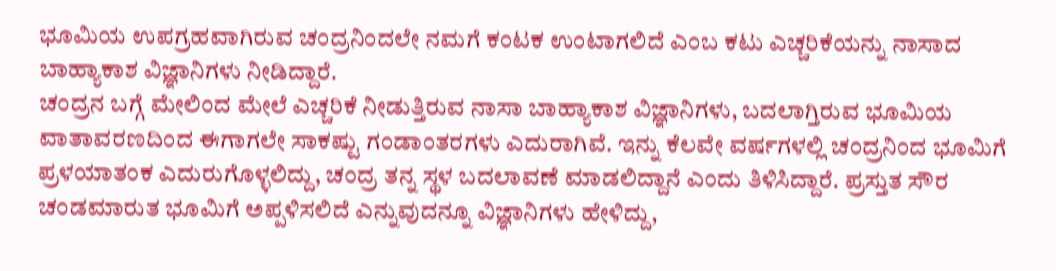ಭೂಮಿಯ ಉಪಗ್ರಹವಾಗಿರುವ ಚಂದ್ರನಿಂದಲೇ ನಮಗೆ ಕಂಟಕ ಉಂಟಾಗಲಿದೆ ಎಂಬ ಕಟು ಎಚ್ಚರಿಕೆಯನ್ನು ನಾಸಾದ ಬಾಹ್ಯಾಕಾಶ ವಿಜ್ಞಾನಿಗಳು ನೀಡಿದ್ದಾರೆ.
ಚಂದ್ರನ ಬಗ್ಗೆ ಮೇಲಿಂದ ಮೇಲೆ ಎಚ್ಚರಿಕೆ ನೀಡುತ್ತಿರುವ ನಾಸಾ ಬಾಹ್ಯಾಕಾಶ ವಿಜ್ಞಾನಿಗಳು, ಬದಲಾಗ್ತಿರುವ ಭೂಮಿಯ ವಾತಾವರಣದಿಂದ ಈಗಾಗಲೇ ಸಾಕಷ್ಟು ಗಂಡಾಂತರಗಳು ಎದುರಾಗಿವೆ. ಇನ್ನು ಕೆಲವೇ ವರ್ಷಗಳಲ್ಲಿ ಚಂದ್ರನಿಂದ ಭೂಮಿಗೆ ಪ್ರಳಯಾತಂಕ ಎದುರುಗೊಳ್ಳಲಿದ್ದು, ಚಂದ್ರ ತನ್ನ ಸ್ಥಳ ಬದಲಾವಣೆ ಮಾಡಲಿದ್ದಾನೆ ಎಂದು ತಿಳಿಸಿದ್ದಾರೆ. ಪ್ರಸ್ತುತ ಸೌರ ಚಂಡಮಾರುತ ಭೂಮಿಗೆ ಅಪ್ಪಳಿಸಲಿದೆ ಎನ್ನುವುದನ್ನೂ ವಿಜ್ಞಾನಿಗಳು ಹೇಳಿದ್ದು,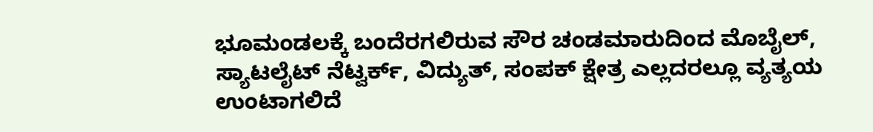ಭೂಮಂಡಲಕ್ಕೆ ಬಂದೆರಗಲಿರುವ ಸೌರ ಚಂಡಮಾರುದಿಂದ ಮೊಬೈಲ್, ಸ್ಯಾಟಲೈಟ್ ನೆಟ್ವರ್ಕ್, ವಿದ್ಯುತ್, ಸಂಪಕ್ ಕ್ಷೇತ್ರ ಎಲ್ಲದರಲ್ಲೂ ವ್ಯತ್ಯಯ ಉಂಟಾಗಲಿದೆ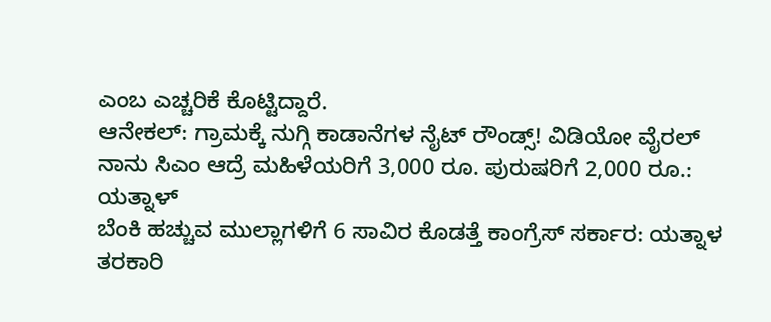ಎಂಬ ಎಚ್ಚರಿಕೆ ಕೊಟ್ಟಿದ್ದಾರೆ.
ಆನೇಕಲ್: ಗ್ರಾಮಕ್ಕೆ ನುಗ್ಗಿ ಕಾಡಾನೆಗಳ ನೈಟ್ ರೌಂಡ್ಸ್! ವಿಡಿಯೋ ವೈರಲ್
ನಾನು ಸಿಎಂ ಆದ್ರೆ ಮಹಿಳೆಯರಿಗೆ 3,000 ರೂ. ಪುರುಷರಿಗೆ 2,000 ರೂ.: ಯತ್ನಾಳ್
ಬೆಂಕಿ ಹಚ್ಚುವ ಮುಲ್ಲಾಗಳಿಗೆ 6 ಸಾವಿರ ಕೊಡತ್ತೆ ಕಾಂಗ್ರೆಸ್ ಸರ್ಕಾರ: ಯತ್ನಾಳ
ತರಕಾರಿ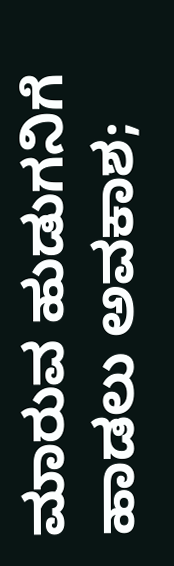ಮಾರುವ ಹುಡುಗನಿಗೆ ಹಾಡಲು ಅವಕಾಶ;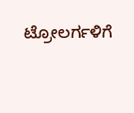ಟ್ರೋಲರ್ಗಳಿಗೆ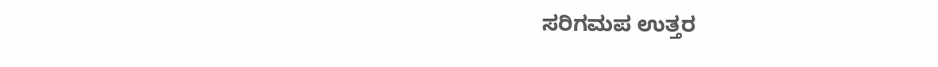ಸರಿಗಮಪ ಉತ್ತರ